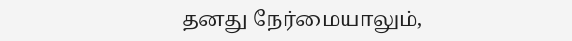தனது நேர்மையாலும்,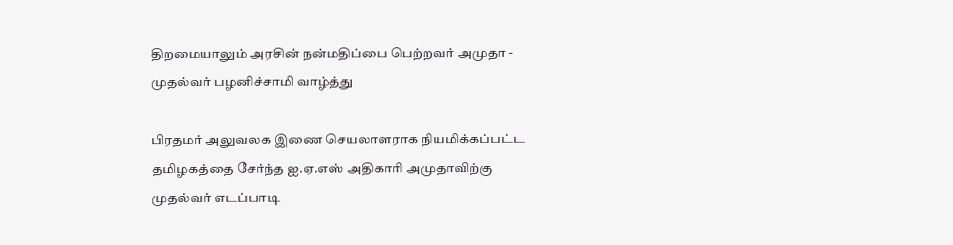திறமையாலும் அரசின் நன்மதிப்பை பெற்றவர் அமுதா - முதல்வர் பழனிச்சாமி வாழ்த்து

பிரதமர் அலுவலக இணை செயலாளராக நியமிக்கப்பட்ட தமிழகத்தை சேர்ந்த ஐ.ஏ.எஸ் அதிகாரி அமுதாவிற்கு முதல்வர் எடப்பாடி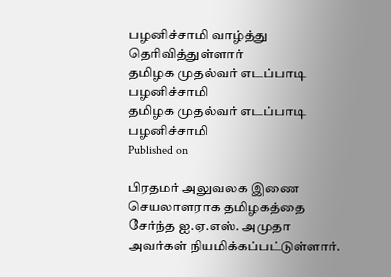பழனிச்சாமி வாழ்த்து தெரிவித்துள்ளார்
தமிழக முதல்வர் எடப்பாடி பழனிச்சாமி
தமிழக முதல்வர் எடப்பாடி பழனிச்சாமி
Published on

பிரதமர் அலுவலக இணை செயலாளராக தமிழகத்தை சேர்ந்த ஐ.ஏ.எஸ். அமுதா அவர்கள் நியமிக்கப்பட்டுள்ளார்.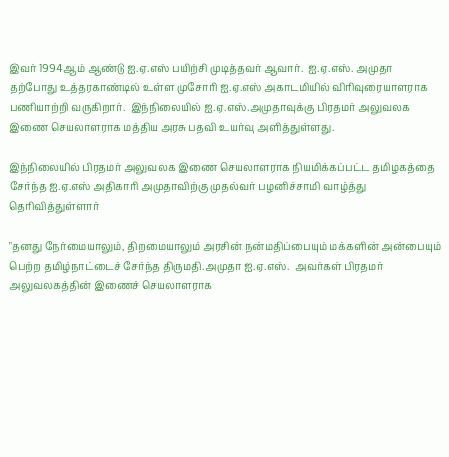இவர் 1994ஆம் ஆண்டு ஐ.ஏ.எஸ் பயிற்சி முடித்தவர் ஆவார்.  ஐ.ஏ.எஸ். அமுதா தற்போது உத்தரகாண்டில் உள்ள முசோரி ஐ.ஏ.எஸ் அகாடமியில் விரிவுரையாளராக பணியாற்றி வருகிறார்.  இந்நிலையில் ஐ.ஏ.எஸ்.அமுதாவுக்கு பிரதமர் அலுவலக இணை செயலாளராக மத்திய அரசு பதவி உயர்வு அளித்துள்ளது.

இந்நிலையில் பிரதமர் அலுவலக இணை செயலாளராக நியமிக்கப்பட்ட தமிழகத்தை சேர்ந்த ஐ.ஏ.எஸ் அதிகாரி அமுதாவிற்கு முதல்வர் பழனிச்சாமி வாழ்த்து தெரிவித்துள்ளார்

"தனது நேர்மையாலும், திறமையாலும் அரசின் நன்மதிப்பையும் மக்களின் அன்பையும் பெற்ற தமிழ்நாட்டைச் சேர்ந்த திருமதி.அமுதா ஐ.ஏ.எஸ்.  அவர்கள் பிரதமர் அலுவலகத்தின் இணைச் செயலாளராக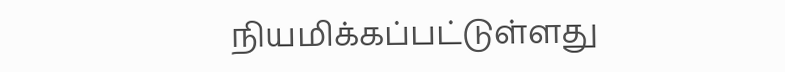நியமிக்கப்பட்டுள்ளது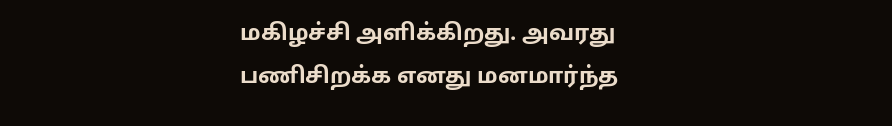மகிழச்சி அளிக்கிறது. அவரது பணிசிறக்க எனது மனமார்ந்த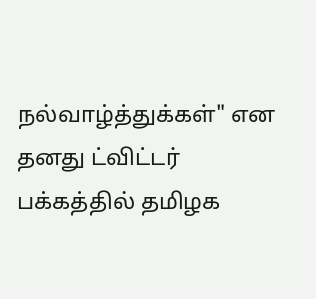நல்வாழ்த்துக்கள்" என தனது ட்விட்டர் பக்கத்தில் தமிழக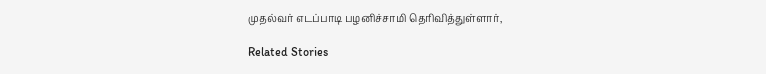முதல்வர் எடப்பாடி பழனிச்சாமி தெரிவித்துள்ளார்,

Related Stories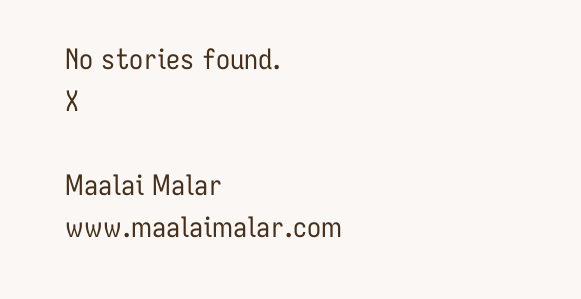No stories found.
X

Maalai Malar
www.maalaimalar.com